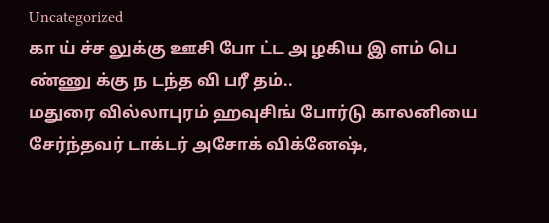Uncategorized
கா ய் ச்ச லுக்கு ஊசி போ ட்ட அ ழகிய இ ளம் பெ ண்ணு க்கு ந டந்த வி பரீ தம்..
மதுரை வில்லாபுரம் ஹவுசிங் போர்டு காலனியை சேர்ந்தவர் டாக்டர் அசோக் விக்னேஷ்,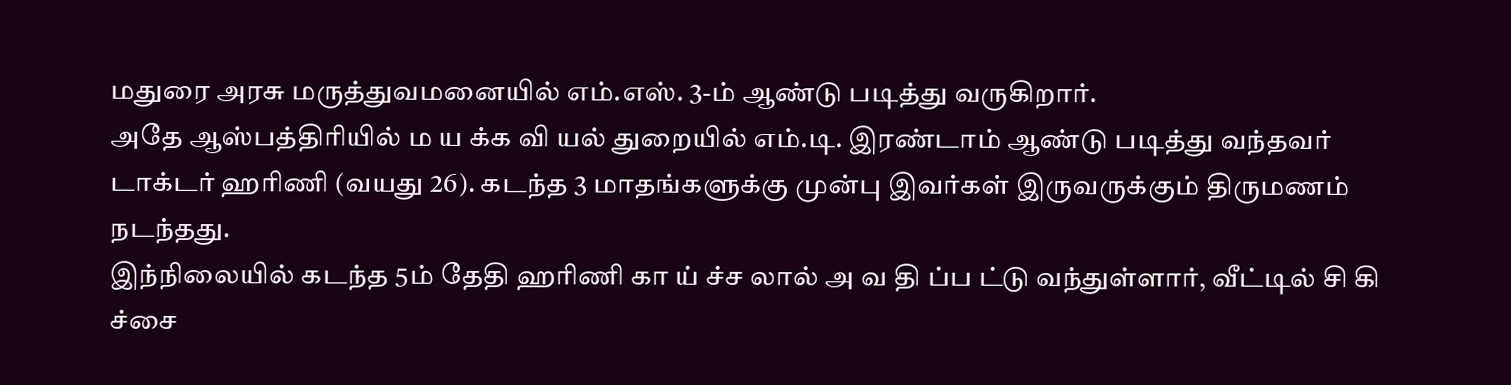மதுரை அரசு மருத்துவமனையில் எம்.எஸ். 3-ம் ஆண்டு படித்து வருகிறார்.
அதே ஆஸ்பத்திரியில் ம ய க்க வி யல் துறையில் எம்.டி. இரண்டாம் ஆண்டு படித்து வந்தவர் டாக்டர் ஹரிணி (வயது 26). கடந்த 3 மாதங்களுக்கு முன்பு இவர்கள் இருவருக்கும் திருமணம் நடந்தது.
இந்நிலையில் கடந்த 5ம் தேதி ஹரிணி கா ய் ச்ச லால் அ வ தி ப்ப ட்டு வந்துள்ளார், வீட்டில் சி கி ச்சை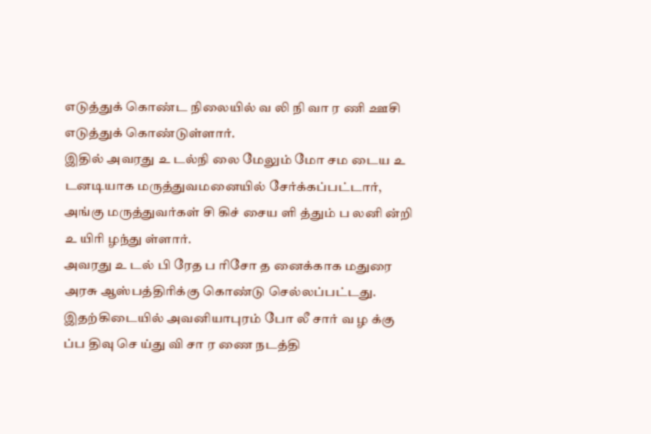எடுத்துக் கொண்ட நிலையில் வ லி நி வா ர ணி ஊசி எடுத்துக் கொண்டுள்ளார்.
இதில் அவரது உ டல்நி லை மேலும் மோ சம டைய உ டனடியாக மருத்துவமனையில் சேர்க்கப்பட்டார், அங்கு மருத்துவர்கள் சி கிச் சைய ளி த்தும் ப லனி ன்றி உ யிரி ழந்து ள்ளார்.
அவரது உ டல் பி ரேத ப ரிசோ த னைக்காக மதுரை அரசு ஆஸ்பத்திரிக்கு கொண்டு செல்லப்பட்டது. இதற்கிடையில் அவனியாபுரம் போ லீ சார் வ ழ க்கு ப்ப திவு செ ய்து வி சா ர ணை நடத்தி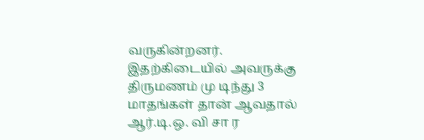வருகின்றனர்.
இதற்கிடையில் அவருக்கு திருமணம் மு டிந்து 3 மாதங்கள் தான் ஆவதால் ஆர்.டி.ஒ. வி சா ர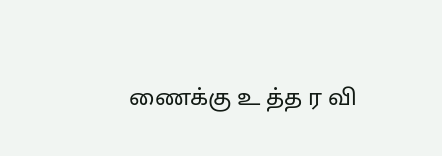ணைக்கு உ த்த ர வி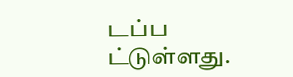டப்ப ட்டுள்ளது.